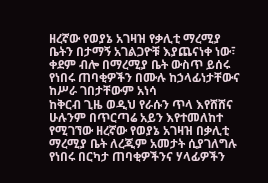ዘረኛው የወያኔ አገዛዝ የቃሊቲ ማረሚያ ቤትን በታማኝ አገልጋዮቹ እያጨናነቀ ነው፣ ቀደም ብሎ በማረሚያ ቤት ውስጥ ይሰሩ የነበሩ ጠባቂዎችን በሙሉ ከኃላፊነታቸውና ከሥራ ገበታቸውም አነሳ
ከቅርብ ጊዜ ወዲህ የራሱን ጥላ እየሸሸና ሁሉንም በጥርጣሬ አይን እየተመለከተ የሚገኘው ዘረኛው የወያኔ አገዛዝ በቃሊቲ ማረሚያ ቤት ለረጂም አመታት ሲያገለግሉ የነበሩ በርካታ ጠባቂዎችንና ሃላፊዎችን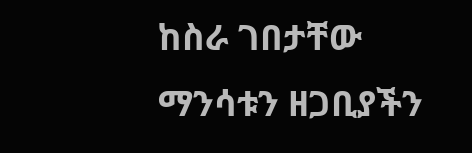ከስራ ገበታቸው ማንሳቱን ዘጋቢያችን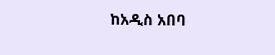ከአዲስ አበባ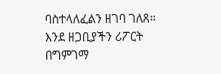ባስተላለፈልን ዘገባ ገለጸ።
እንደ ዘጋቢያችን ሪፖርት በግምገማ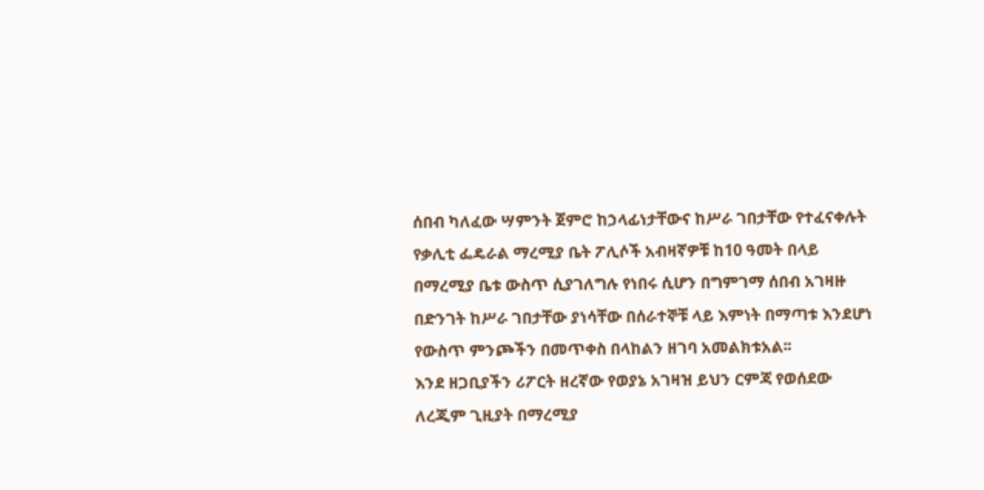ሰበብ ካለፈው ሣምንት ጀምሮ ከኃላፊነታቸውና ከሥራ ገበታቸው የተፈናቀሉት የቃሊቲ ፌዴራል ማረሚያ ቤት ፖሊሶች አብዛኛዎቹ ከ10 ዓመት በላይ በማረሚያ ቤቱ ውስጥ ሲያገለግሉ የነበሩ ሲሆን በግምገማ ሰበብ አገዛዙ በድንገት ከሥራ ገበታቸው ያነሳቸው በሰራተኞቹ ላይ እምነት በማጣቱ እንደሆነ የውስጥ ምንጮችን በመጥቀስ በላከልን ዘገባ አመልክቱአል፡፡
እንደ ዘጋቢያችን ሪፖርት ዘረኛው የወያኔ አገዛዝ ይህን ርምጃ የወሰደው ለረጂም ጊዚያት በማረሚያ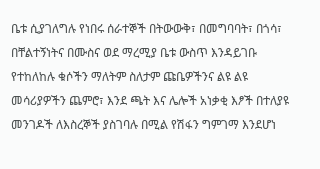ቤቱ ሲያገለግሉ የነበሩ ሰራተኞች በትውውቅ፣ በመግባባት፣ በጎሳ፣ በቸልተኝነትና በሙስና ወደ ማረሚያ ቤቱ ውስጥ እንዳይገቡ የተከለከሉ ቁሶችን ማለትም ስለታም ጩቤዎችንና ልዩ ልዩ መሳሪያዎችን ጨምሮ፣ እንደ ጫት እና ሌሎች አነቃቂ እፆች በተለያዩ መንገዶች ለእስረኞች ያስገባሉ በሚል የሽፋን ግምገማ እንደሆነ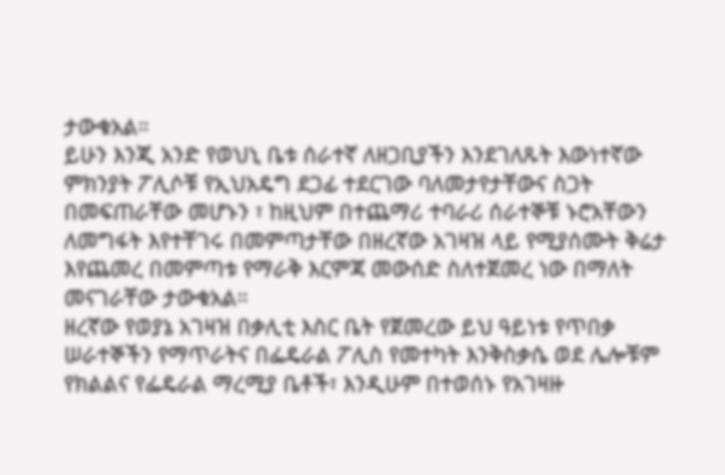ታውቁአል።
ይሁን እንጂ አንድ የወህኒ ቤቱ ሰራተኛ ለዘጋቢያችን እንደገለጹት እውነተኛው ምክንያት ፖሊሶቹ የኢህአዴግ ደጋፊ ተደርገው ባለመታየታቸውና ስጋት በመፍጠራቸው መሆኑን ፣ ከዚህም በተጨማሪ ተባራሪ ሰራተኞቹ ኑሮአቸውን ለመግፋት እየተቸገሩ በመምጣታቸው በዘረኛው አገዛዝ ላይ የሚያሰሙት ቅሬታ እየጨመረ በመምጣቱ የማራቅ እርምጃ መውሰድ ስለተጀመረ ነው በማለት መናገራቸው ታውቁአል።
ዘረኛው የወያኔ አገዛዝ በቃሊቲ እስር ቤት የጀመረው ይህ ዓይነቱ የጥበቃ ሠራተኞችን የማጥራትና በፌዴራል ፖሊስ የመተካት እንቅስቃሴ ወደ ሌሎቹም የክልልና የፌዴራል ማረሚያ ቤቶች፣ እንዲሁም በተወሰኑ የአገዛዙ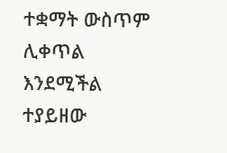ተቋማት ውስጥም ሊቀጥል እንደሚችል ተያይዘው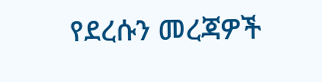የደረሱን መረጃዎች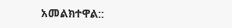አመልክተዋል::